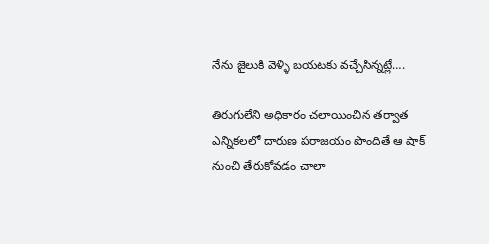నేను జైలుకి వెళ్ళి బయటకు వచ్చేసిన్నట్లే….

తిరుగులేని అధికారం చలాయించిన తర్వాత ఎన్నికలలో దారుణ పరాజయం పొందితే ఆ షాక్ నుంచి తేరుకోవడం చాలా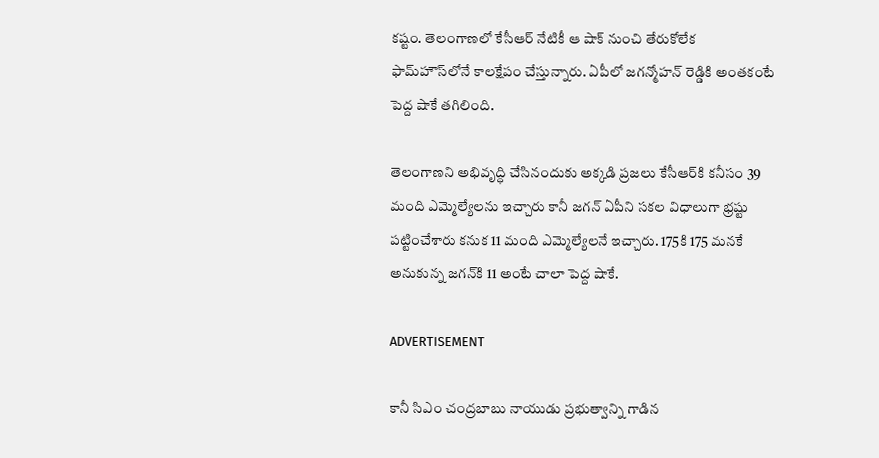కష్టం. తెలంగాణలో కేసీఆర్‌ నేటికీ ఆ షాక్ నుంచి తేరుకోలేక ఫామ్‌హౌస్‌లోనే కాలక్షేపం చేస్తున్నారు. ఏపీలో జగన్మోహన్‌ రెడ్డికి అంతకంటే పెద్ద షాకే తగిలింది.

తెలంగాణని అభివృద్ధి చేసినందుకు అక్కడి ప్రజలు కేసీఆర్‌కి కనీసం 39 మంది ఎమ్మెల్యేలను ఇచ్చారు కానీ జగన్‌ ఏపీని సకల విధాలుగా భ్రష్టు పట్టించేశారు కనుక 11 మంది ఎమ్మెల్యేలనే ఇచ్చారు. 175కి 175 మనకే అనుకున్న జగన్‌కి 11 అంటే చాలా పెద్ద షాకే.

ADVERTISEMENT

కానీ సిఎం చంద్రబాబు నాయుడు ప్రభుత్వాన్ని గాడిన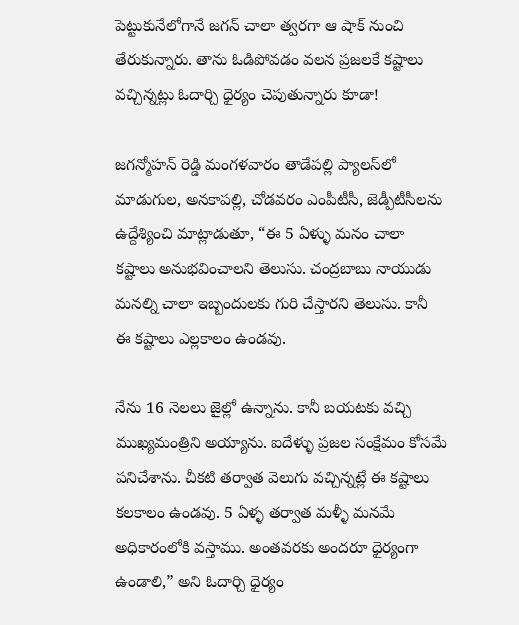పెట్టుకునేలోగానే జగన్‌ చాలా త్వరగా ఆ షాక్ నుంచి తేరుకున్నారు. తాను ఓడిపోవడం వలన ప్రజలకే కష్టాలు వచ్చిన్నట్లు ఓదార్చి ధైర్యం చెపుతున్నారు కూడా!

జగన్మోహన్‌ రెడ్డి మంగళవారం తాడేపల్లి ప్యాలస్‌లో మాడుగుల, అనకాపల్లి, చోడవరం ఎంపీటీసీ, జెడ్పీటీసీలను ఉద్దేశ్యించి మాట్లాడుతూ, “ఈ 5 ఏళ్ళు మనం చాలా కష్టాలు అనుభవించాలని తెలుసు. చంద్రబాబు నాయుడు మనల్ని చాలా ఇబ్బందులకు గురి చేస్తారని తెలుసు. కానీ ఈ కష్టాలు ఎల్లకాలం ఉండవు.

నేను 16 నెలలు జైల్లో ఉన్నాను. కానీ బయటకు వచ్చి ముఖ్యమంత్రిని అయ్యాను. ఐదేళ్ళు ప్రజల సంక్షేమం కోసమే పనిచేశాను. చీకటి తర్వాత వెలుగు వచ్చిన్నట్లే ఈ కష్టాలు కలకాలం ఉండవు. 5 ఏళ్ళ తర్వాత మళ్ళీ మనమే అధికారంలోకి వస్తాము. అంతవరకు అందరూ ధైర్యంగా ఉండాలి,” అని ఓదార్చి ధైర్యం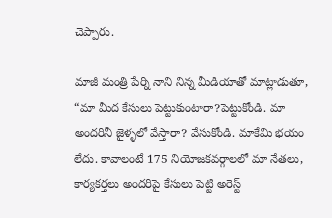చెప్పారు.

మాజీ మంత్రి పేర్ని నాని నిన్న మీడియాతో మాట్లాడుతూ, “మా మీద కేసులు పెట్టుకుంటారా?పెట్టుకోండి. మా అందరినీ జైళ్ళలో వేస్తారా? వేసుకోండి. మాకేమి భయం లేదు. కావాలంటే 175 నియోజకవర్గాలలో మా నేతలు, కార్యకర్తలు అందరిపై కేసులు పెట్టి అరెస్ట్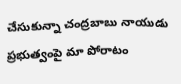చేసుకున్నా చంద్రబాబు నాయుడు ప్రభుత్వంపై మా పోరాటం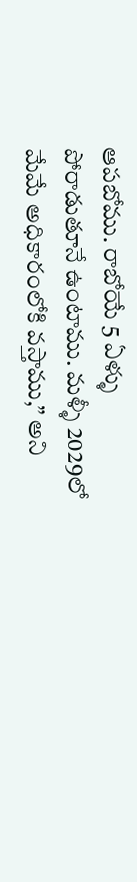ఆపబోము. రాబోయే 5 ఏళ్ళు పోరాడుతూనే ఉంటాము. మళ్ళీ 2029లో మేమే అధికారంలోకి వస్తాము,” అని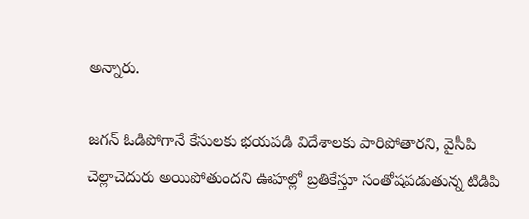అన్నారు.

జగన్‌ ఓడిపోగానే కేసులకు భయపడి విదేశాలకు పారిపోతారని, వైసీపి చెల్లాచెదురు అయిపోతుందని ఊహల్లో బ్రతికేస్తూ సంతోషపడుతున్న టిడిపి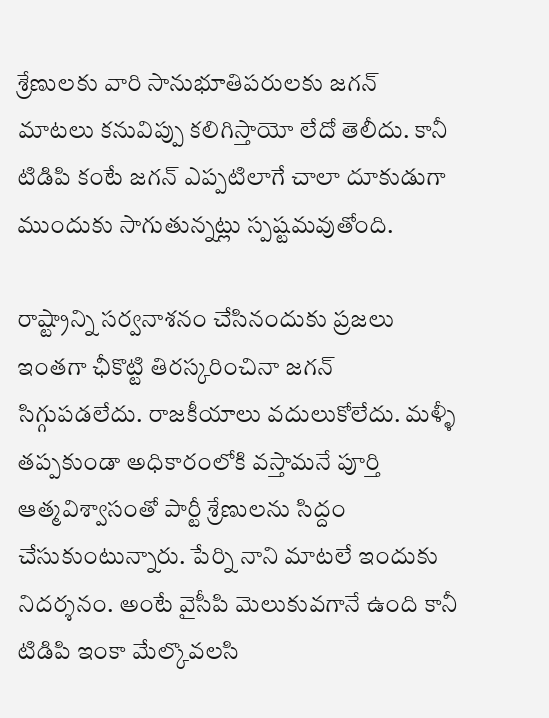శ్రేణులకు వారి సానుభూతిపరులకు జగన్‌ మాటలు కనువిప్పు కలిగిస్తాయో లేదో తెలీదు. కానీ టిడిపి కంటే జగన్‌ ఎప్పటిలాగే చాలా దూకుడుగా ముందుకు సాగుతున్నట్లు స్పష్టమవుతోంది.

రాష్ట్రాన్ని సర్వనాశనం చేసినందుకు ప్రజలు ఇంతగా ఛీకొట్టి తిరస్కరించినా జగన్‌ సిగ్గుపడలేదు. రాజకీయాలు వదులుకోలేదు. మళ్ళీ తప్పకుండా అధికారంలోకి వస్తామనే పూర్తి ఆత్మవిశ్వాసంతో పార్టీ శ్రేణులను సిద్దం చేసుకుంటున్నారు. పేర్ని నాని మాటలే ఇందుకు నిదర్శనం. అంటే వైసీపి మెలుకువగానే ఉంది కానీ టిడిపి ఇంకా మేల్కొవలసి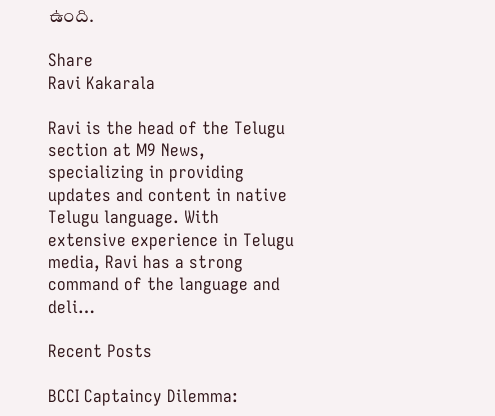ఉంది.

Share
Ravi Kakarala

Ravi is the head of the Telugu section at M9 News, specializing in providing updates and content in native Telugu language. With extensive experience in Telugu media, Ravi has a strong command of the language and deli…

Recent Posts

BCCI Captaincy Dilemma: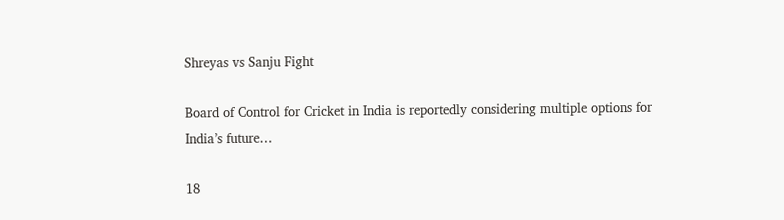Shreyas vs Sanju Fight

Board of Control for Cricket in India is reportedly considering multiple options for India’s future…

18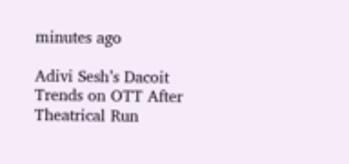minutes ago

Adivi Sesh’s Dacoit Trends on OTT After Theatrical Run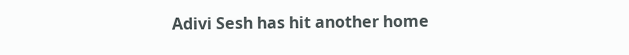Adivi Sesh has hit another home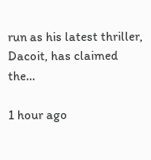run as his latest thriller, Dacoit, has claimed the…

1 hour ago